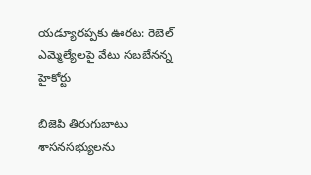యడ్యూరప్పకు ఊరట: రెబెల్ ఎమ్మెల్యేలపై వేటు సబబేనన్న హైకోర్టు

బిజెపి తిరుగుబాటు శాసనసభ్యులను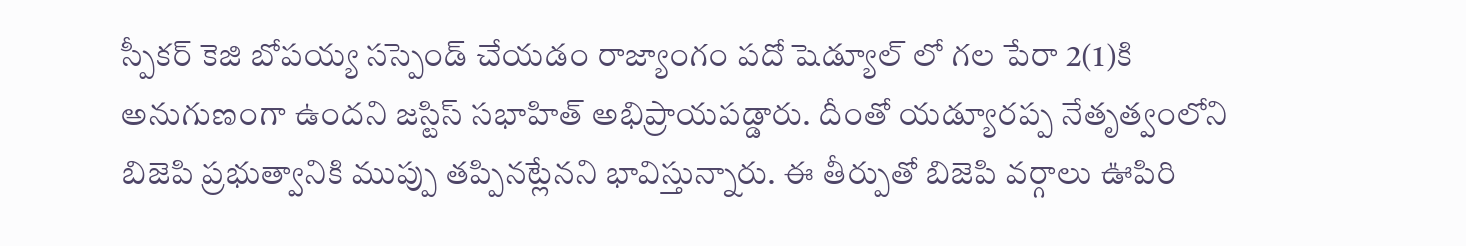స్పీకర్ కెజి బోపయ్య సస్పెండ్ చేయడం రాజ్యాంగం పదో షెడ్యూల్ లో గల పేరా 2(1)కి అనుగుణంగా ఉందని జస్టిస్ సభాహిత్ అభిప్రాయపడ్డారు. దీంతో యడ్యూరప్ప నేతృత్వంలోని బిజెపి ప్రభుత్వానికి ముప్పు తప్పినట్లేనని భావిస్తున్నారు. ఈ తీర్పుతో బిజెపి వర్గాలు ఊపిరి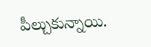పీల్చుకున్నాయి.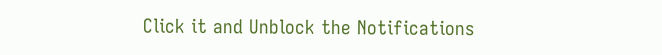Click it and Unblock the Notifications